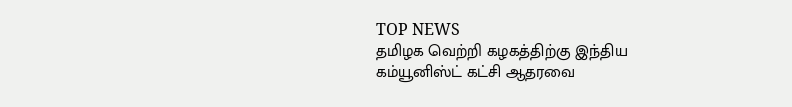TOP NEWS
தமிழக வெற்றி கழகத்திற்கு இந்திய கம்யூனிஸ்ட் கட்சி ஆதரவை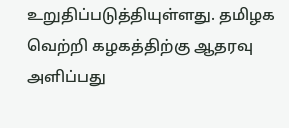உறுதிப்படுத்தியுள்ளது. தமிழக வெற்றி கழகத்திற்கு ஆதரவு அளிப்பது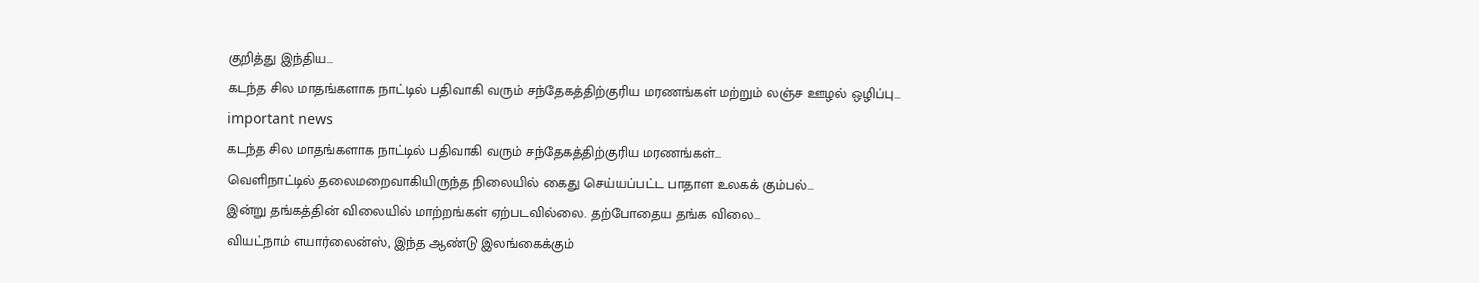குறித்து இந்திய…
கடந்த சில மாதங்களாக நாட்டில் பதிவாகி வரும் சந்தேகத்திற்குரிய மரணங்கள் மற்றும் லஞ்ச ஊழல் ஒழிப்பு…
important news
கடந்த சில மாதங்களாக நாட்டில் பதிவாகி வரும் சந்தேகத்திற்குரிய மரணங்கள்…
வெளிநாட்டில் தலைமறைவாகியிருந்த நிலையில் கைது செய்யப்பட்ட பாதாள உலகக் கும்பல்…
இன்று தங்கத்தின் விலையில் மாற்றங்கள் ஏற்படவில்லை. தற்போதைய தங்க விலை…
வியட்நாம் எயார்லைன்ஸ், இந்த ஆண்டு இலங்கைக்கும்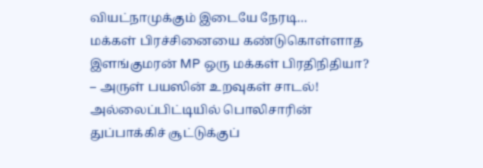வியட்நாமுக்கும் இடையே நேரடி…
மக்கள் பிரச்சினையை கண்டுகொள்ளாத இளங்குமரன் MP ஒரு மக்கள் பிரதிநிதியா? – அருள் பயஸின் உறவுகள் சாடல்!
அல்லைப்பிட்டியில் பொலிசாரின் துப்பாக்கிச் சூட்டுக்குப்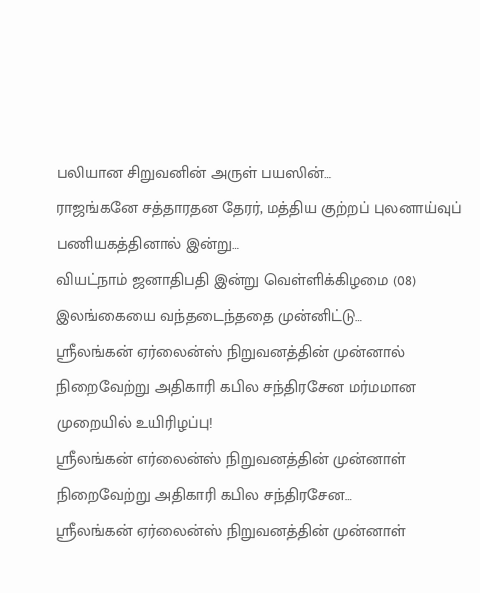பலியான சிறுவனின் அருள் பயஸின்…
ராஜங்கனே சத்தாரதன தேரர், மத்திய குற்றப் புலனாய்வுப் பணியகத்தினால் இன்று…
வியட்நாம் ஜனாதிபதி இன்று வெள்ளிக்கிழமை (08) இலங்கையை வந்தடைந்ததை முன்னிட்டு…
ஸ்ரீலங்கன் ஏர்லைன்ஸ் நிறுவனத்தின் முன்னால் நிறைவேற்று அதிகாரி கபில சந்திரசேன மர்மமான முறையில் உயிரிழப்பு!
ஸ்ரீலங்கன் எர்லைன்ஸ் நிறுவனத்தின் முன்னாள் நிறைவேற்று அதிகாரி கபில சந்திரசேன…
ஸ்ரீலங்கன் ஏர்லைன்ஸ் நிறுவனத்தின் முன்னாள்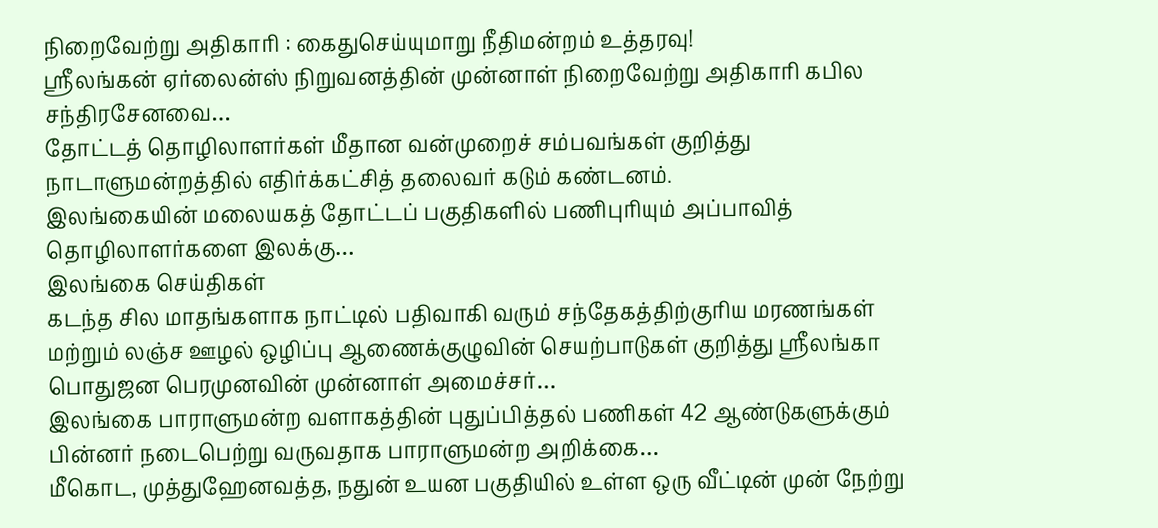நிறைவேற்று அதிகாரி : கைதுசெய்யுமாறு நீதிமன்றம் உத்தரவு!
ஸ்ரீலங்கன் ஏர்லைன்ஸ் நிறுவனத்தின் முன்னாள் நிறைவேற்று அதிகாரி கபில சந்திரசேனவை…
தோட்டத் தொழிலாளர்கள் மீதான வன்முறைச் சம்பவங்கள் குறித்து நாடாளுமன்றத்தில் எதிர்க்கட்சித் தலைவர் கடும் கண்டனம்.
இலங்கையின் மலையகத் தோட்டப் பகுதிகளில் பணிபுரியும் அப்பாவித் தொழிலாளர்களை இலக்கு…
இலங்கை செய்திகள்
கடந்த சில மாதங்களாக நாட்டில் பதிவாகி வரும் சந்தேகத்திற்குரிய மரணங்கள் மற்றும் லஞ்ச ஊழல் ஒழிப்பு ஆணைக்குழுவின் செயற்பாடுகள் குறித்து ஸ்ரீலங்கா பொதுஜன பெரமுனவின் முன்னாள் அமைச்சர்…
இலங்கை பாராளுமன்ற வளாகத்தின் புதுப்பித்தல் பணிகள் 42 ஆண்டுகளுக்கும் பின்னர் நடைபெற்று வருவதாக பாராளுமன்ற அறிக்கை…
மீகொட, முத்துஹேனவத்த, நதுன் உயன பகுதியில் உள்ள ஒரு வீட்டின் முன் நேற்று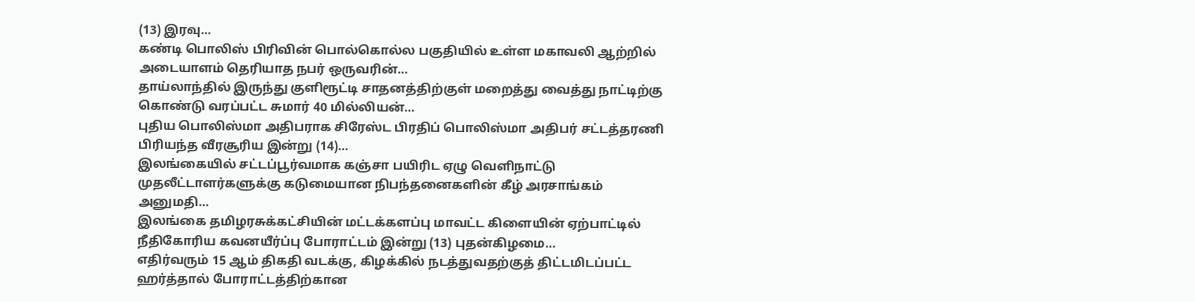(13) இரவு…
கண்டி பொலிஸ் பிரிவின் பொல்கொல்ல பகுதியில் உள்ள மகாவலி ஆற்றில் அடையாளம் தெரியாத நபர் ஒருவரின்…
தாய்லாந்தில் இருந்து குளிரூட்டி சாதனத்திற்குள் மறைத்து வைத்து நாட்டிற்கு கொண்டு வரப்பட்ட சுமார் 40 மில்லியன்…
புதிய பொலிஸ்மா அதிபராக சிரேஸ்ட பிரதிப் பொலிஸ்மா அதிபர் சட்டத்தரணி பிரியந்த வீரசூரிய இன்று (14)…
இலங்கையில் சட்டப்பூர்வமாக கஞ்சா பயிரிட ஏழு வெளிநாட்டு முதலீட்டாளர்களுக்கு கடுமையான நிபந்தனைகளின் கீழ் அரசாங்கம் அனுமதி…
இலங்கை தமிழரசுக்கட்சியின் மட்டக்களப்பு மாவட்ட கிளையின் ஏற்பாட்டில் நீதிகோரிய கவனயீர்ப்பு போராட்டம் இன்று (13) புதன்கிழமை…
எதிர்வரும் 15 ஆம் திகதி வடக்கு, கிழக்கில் நடத்துவதற்குத் திட்டமிடப்பட்ட ஹர்த்தால் போராட்டத்திற்கான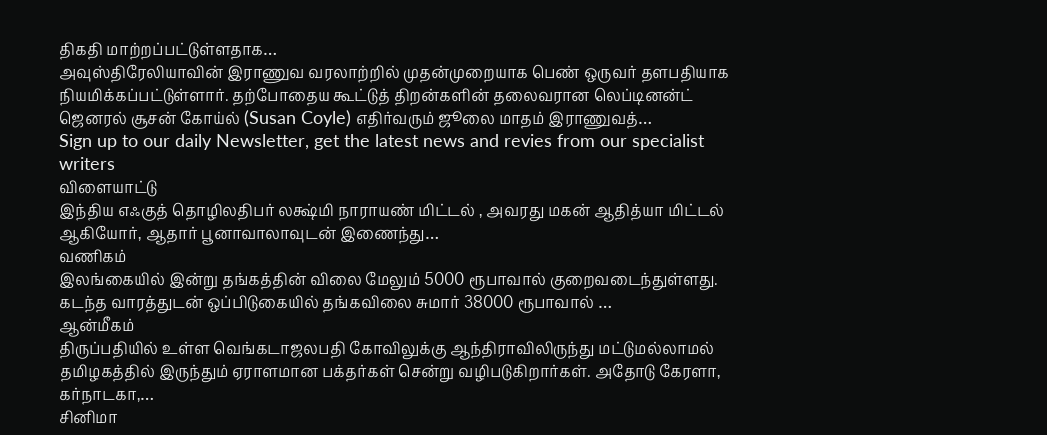திகதி மாற்றப்பட்டுள்ளதாக…
அவுஸ்திரேலியாவின் இராணுவ வரலாற்றில் முதன்முறையாக பெண் ஒருவர் தளபதியாக நியமிக்கப்பட்டுள்ளார். தற்போதைய கூட்டுத் திறன்களின் தலைவரான லெப்டினன்ட் ஜெனரல் சூசன் கோய்ல் (Susan Coyle) எதிர்வரும் ஜூலை மாதம் இராணுவத்…
Sign up to our daily Newsletter, get the latest news and revies from our specialist writers
விளையாட்டு
இந்திய எஃகுத் தொழிலதிபர் லக்ஷ்மி நாராயண் மிட்டல் , அவரது மகன் ஆதித்யா மிட்டல் ஆகியோர், ஆதார் பூனாவாலாவுடன் இணைந்து…
வணிகம்
இலங்கையில் இன்று தங்கத்தின் விலை மேலும் 5000 ரூபாவால் குறைவடைந்துள்ளது. கடந்த வாரத்துடன் ஒப்பிடுகையில் தங்கவிலை சுமார் 38000 ரூபாவால் …
ஆன்மீகம்
திருப்பதியில் உள்ள வெங்கடாஜலபதி கோவிலுக்கு ஆந்திராவிலிருந்து மட்டுமல்லாமல் தமிழகத்தில் இருந்தும் ஏராளமான பக்தர்கள் சென்று வழிபடுகிறார்கள். அதோடு கேரளா, கர்நாடகா,…
சினிமா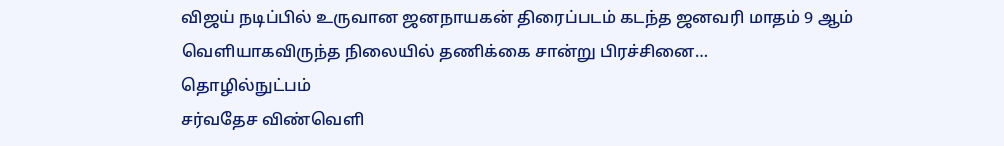விஜய் நடிப்பில் உருவான ஜனநாயகன் திரைப்படம் கடந்த ஜனவரி மாதம் 9 ஆம் வெளியாகவிருந்த நிலையில் தணிக்கை சான்று பிரச்சினை…
தொழில்நுட்பம்
சர்வதேச விண்வெளி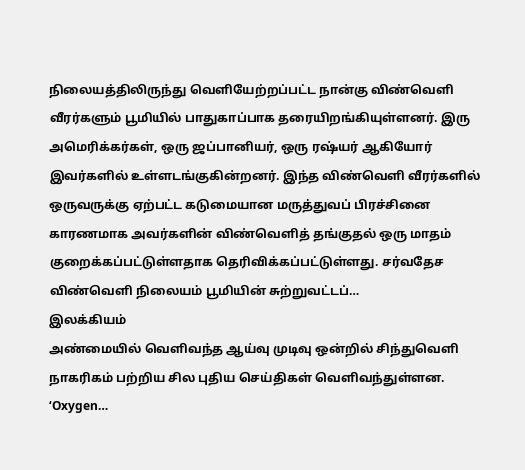நிலையத்திலிருந்து வெளியேற்றப்பட்ட நான்கு விண்வெளி வீரர்களும் பூமியில் பாதுகாப்பாக தரையிறங்கியுள்ளனர். இரு அமெரிக்கர்கள், ஒரு ஜப்பானியர், ஒரு ரஷ்யர் ஆகியோர் இவர்களில் உள்ளடங்குகின்றனர். இந்த விண்வெளி வீரர்களில் ஒருவருக்கு ஏற்பட்ட கடுமையான மருத்துவப் பிரச்சினை காரணமாக அவர்களின் விண்வெளித் தங்குதல் ஒரு மாதம் குறைக்கப்பட்டுள்ளதாக தெரிவிக்கப்பட்டுள்ளது. சர்வதேச விண்வெளி நிலையம் பூமியின் சுற்றுவட்டப்…
இலக்கியம்
அண்மையில் வெளிவந்த ஆய்வு முடிவு ஒன்றில் சிந்துவெளி நாகரிகம் பற்றிய சில புதிய செய்திகள் வெளிவந்துள்ளன. ‘Oxygen…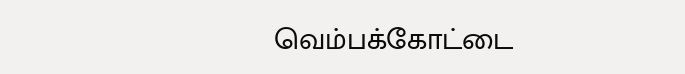வெம்பக்கோட்டை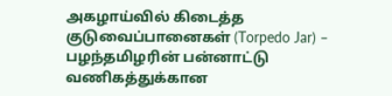அகழாய்வில் கிடைத்த குடுவைப்பானைகள் (Torpedo Jar) – பழந்தமிழரின் பன்னாட்டு வணிகத்துக்கான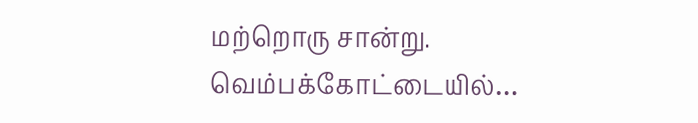மற்றொரு சான்று. வெம்பக்கோட்டையில்…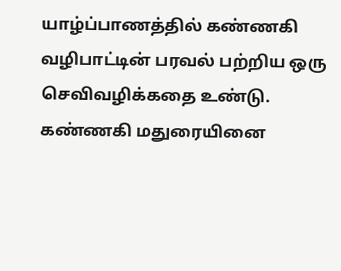யாழ்ப்பாணத்தில் கண்ணகி வழிபாட்டின் பரவல் பற்றிய ஒரு செவிவழிக்கதை உண்டு. கண்ணகி மதுரையினை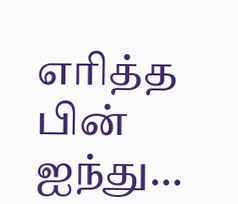எரித்த பின் ஐந்து…